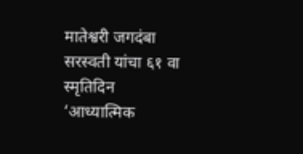मातेश्वरी जगदंबा सरस्वती यांचा ६१ वा स्मृतिदिन ‘आध्यात्मिक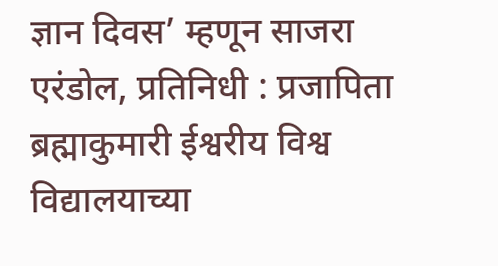ज्ञान दिवस’ म्हणून साजरा
एरंडोल, प्रतिनिधी : प्रजापिता ब्रह्माकुमारी ईश्वरीय विश्व विद्यालयाच्या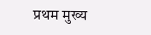प्रथम मुख्य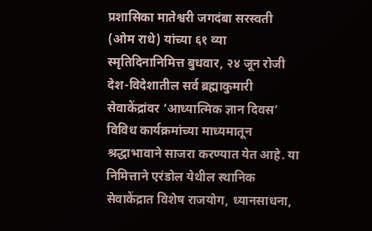प्रशासिका मातेश्वरी जगदंबा सरस्वती (ओम राधे) यांच्या ६१ व्या स्मृतिदिनानिमित्त बुधवार, २४ जून रोजी देश-विदेशातील सर्व ब्रह्माकुमारी सेवाकेंद्रांवर ‘आध्यात्मिक ज्ञान दिवस’ विविध कार्यक्रमांच्या माध्यमातून श्रद्धाभावाने साजरा करण्यात येत आहे. या निमित्ताने एरंडोल येथील स्थानिक सेवाकेंद्रात विशेष राजयोग, ध्यानसाधना,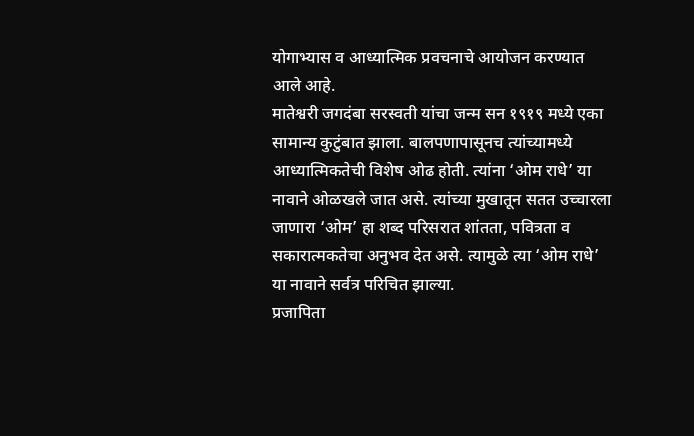योगाभ्यास व आध्यात्मिक प्रवचनाचे आयोजन करण्यात आले आहे.
मातेश्वरी जगदंबा सरस्वती यांचा जन्म सन १९१९ मध्ये एका सामान्य कुटुंबात झाला. बालपणापासूनच त्यांच्यामध्ये आध्यात्मिकतेची विशेष ओढ होती. त्यांना ‘ओम राधे’ या नावाने ओळखले जात असे. त्यांच्या मुखातून सतत उच्चारला जाणारा ‘ओम’ हा शब्द परिसरात शांतता, पवित्रता व सकारात्मकतेचा अनुभव देत असे. त्यामुळे त्या ‘ओम राधे’ या नावाने सर्वत्र परिचित झाल्या.
प्रजापिता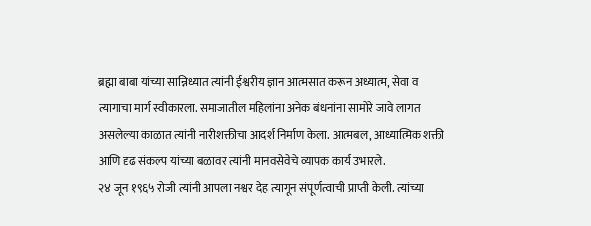ब्रह्मा बाबा यांच्या सान्निध्यात त्यांनी ईश्वरीय ज्ञान आत्मसात करून अध्यात्म, सेवा व त्यागाचा मार्ग स्वीकारला. समाजातील महिलांना अनेक बंधनांना सामोरे जावे लागत असलेल्या काळात त्यांनी नारीशक्तीचा आदर्श निर्माण केला. आत्मबल, आध्यात्मिक शक्ती आणि दृढ संकल्प यांच्या बळावर त्यांनी मानवसेवेचे व्यापक कार्य उभारले.
२४ जून १९६५ रोजी त्यांनी आपला नश्वर देह त्यागून संपूर्णत्वाची प्राप्ती केली. त्यांच्या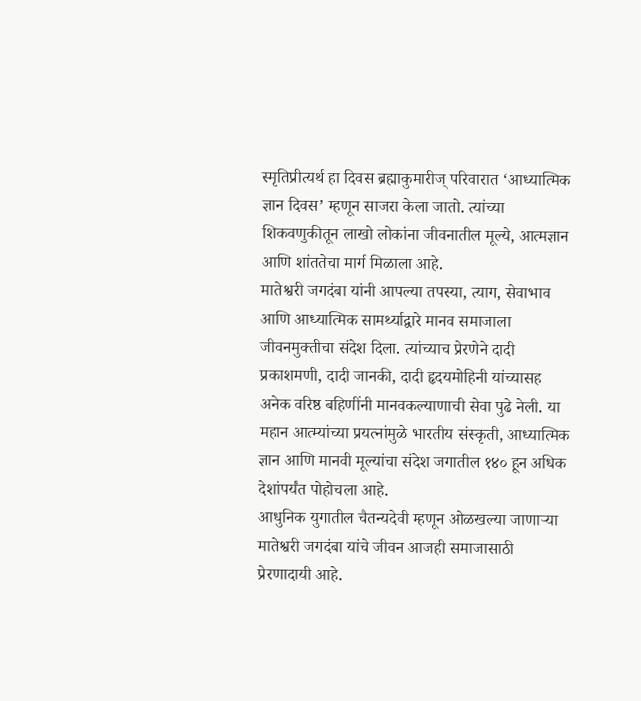स्मृतिप्रीत्यर्थ हा दिवस ब्रह्माकुमारीज् परिवारात ‘आध्यात्मिक ज्ञान दिवस’ म्हणून साजरा केला जातो. त्यांच्या शिकवणुकीतून लाखो लोकांना जीवनातील मूल्ये, आत्मज्ञान आणि शांततेचा मार्ग मिळाला आहे.
मातेश्वरी जगदंबा यांनी आपल्या तपस्या, त्याग, सेवाभाव आणि आध्यात्मिक सामर्थ्याद्वारे मानव समाजाला जीवनमुक्तीचा संदेश दिला. त्यांच्याच प्रेरणेने दादी प्रकाशमणी, दादी जानकी, दादी हृदयमोहिनी यांच्यासह अनेक वरिष्ठ बहिणींनी मानवकल्याणाची सेवा पुढे नेली. या महान आत्म्यांच्या प्रयत्नांमुळे भारतीय संस्कृती, आध्यात्मिक ज्ञान आणि मानवी मूल्यांचा संदेश जगातील १४० हून अधिक देशांपर्यंत पोहोचला आहे.
आधुनिक युगातील चैतन्यदेवी म्हणून ओळखल्या जाणाऱ्या मातेश्वरी जगदंबा यांचे जीवन आजही समाजासाठी प्रेरणादायी आहे.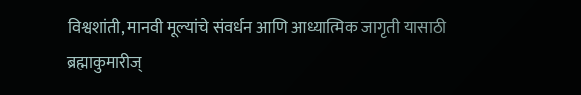विश्वशांती, मानवी मूल्यांचे संवर्धन आणि आध्यात्मिक जागृती यासाठी ब्रह्माकुमारीज्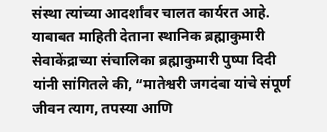संस्था त्यांच्या आदर्शांवर चालत कार्यरत आहे.
याबाबत माहिती देताना स्थानिक ब्रह्माकुमारी सेवाकेंद्राच्या संचालिका ब्रह्माकुमारी पुष्पा दिदी यांनी सांगितले की, “मातेश्वरी जगदंबा यांचे संपूर्ण जीवन त्याग, तपस्या आणि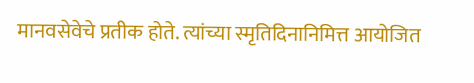मानवसेवेचे प्रतीक होते. त्यांच्या स्मृतिदिनानिमित्त आयोजित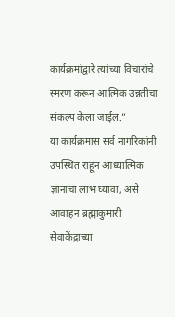कार्यक्रमांद्वारे त्यांच्या विचारांचे स्मरण करून आत्मिक उन्नतीचा संकल्प केला जाईल.”
या कार्यक्रमास सर्व नागरिकांनी उपस्थित राहून आध्यात्मिक ज्ञानाचा लाभ घ्यावा, असे आवाहन ब्रह्माकुमारी सेवाकेंद्राच्या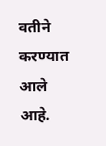वतीने करण्यात आले आहे.